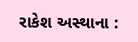રાકેશ અસ્થાના :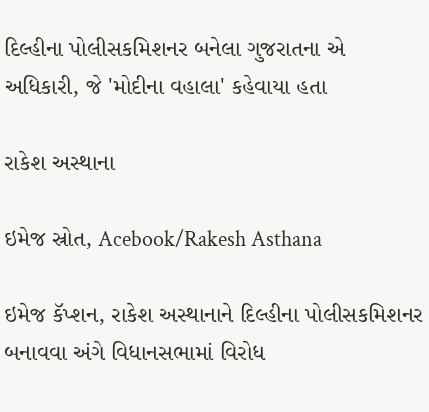દિલ્હીના પોલીસકમિશનર બનેલા ગુજરાતના એ અધિકારી, જે 'મોદીના વહાલા' કહેવાયા હતા

રાકેશ અસ્થાના

ઇમેજ સ્રોત, Acebook/Rakesh Asthana

ઇમેજ કૅપ્શન, રાકેશ અસ્થાનાને દિલ્હીના પોલીસકમિશનર બનાવવા અંગે વિધાનસભામાં વિરોધ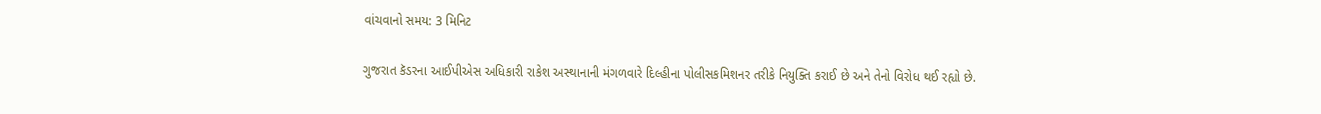વાંચવાનો સમય: 3 મિનિટ

ગુજરાત કૅડરના આઈપીએસ અધિકારી રાકેશ અસ્થાનાની મંગળવારે દિલ્હીના પોલીસકમિશનર તરીકે નિયુક્તિ કરાઈ છે અને તેનો વિરોધ થઈ રહ્યો છે.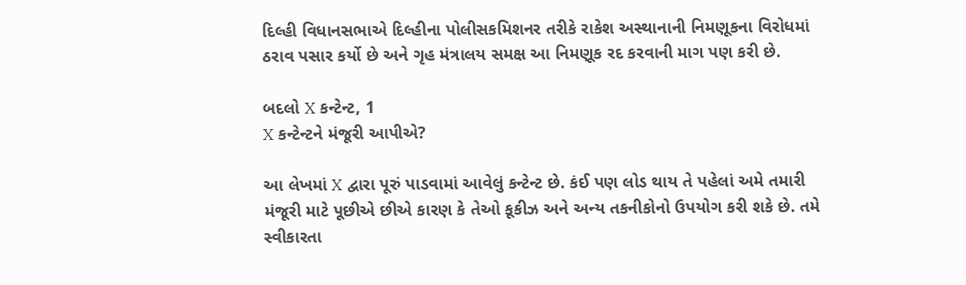દિલ્હી વિધાનસભાએ દિલ્હીના પોલીસકમિશનર તરીકે રાકેશ અસ્થાનાની નિમણૂકના વિરોધમાં ઠરાવ પસાર કર્યો છે અને ગૃહ મંત્રાલય સમક્ષ આ નિમણૂક રદ કરવાની માગ પણ કરી છે.

બદલો X કન્ટેન્ટ, 1
X કન્ટેન્ટને મંજૂરી આપીએ?

આ લેખમાં X દ્વારા પૂરું પાડવામાં આવેલું કન્ટેન્ટ છે. કંઈ પણ લોડ થાય તે પહેલાં અમે તમારી મંજૂરી માટે પૂછીએ છીએ કારણ કે તેઓ કૂકીઝ અને અન્ય તકનીકોનો ઉપયોગ કરી શકે છે. તમે સ્વીકારતા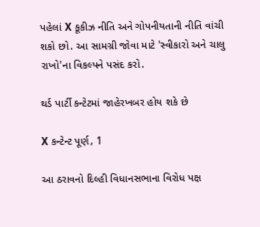પહેલાં X કૂકીઝ નીતિ અને ગોપનીયતાની નીતિ વાંચી શકો છો. આ સામગ્રી જોવા માટે 'સ્વીકારો અને ચાલુ રાખો'ના વિકલ્પને પસંદ કરો.

થર્ડ પાર્ટી કન્ટેટમાં જાહેરખબર હોય શકે છે

X કન્ટેન્ટ પૂર્ણ, 1

આ ઠરાવનો દિલ્હી વિધાનસભાના વિરોધ પક્ષ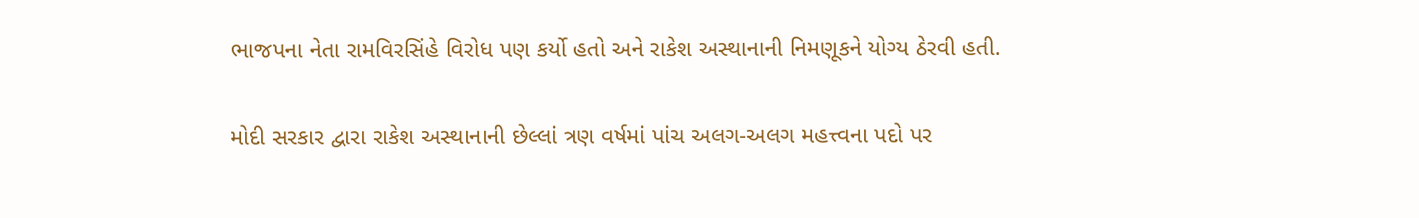ભાજપના નેતા રામવિરસિંહે વિરોધ પણ કર્યો હતો અને રાકેશ અસ્થાનાની નિમણૂકને યોગ્ય ઠેરવી હતી.

મોદી સરકાર દ્વારા રાકેશ અસ્થાનાની છેલ્લાં ત્રણ વર્ષમાં પાંચ અલગ-અલગ મહત્ત્વના પદો પર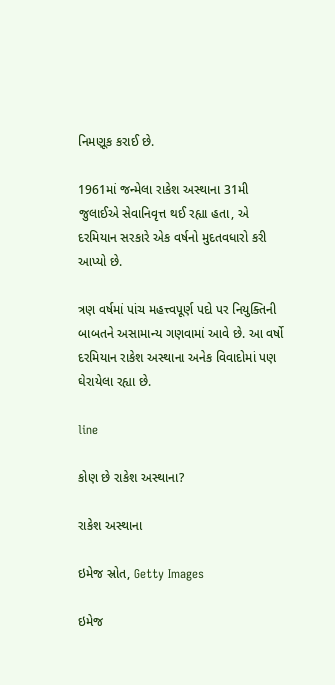નિમણૂક કરાઈ છે.

1961માં જન્મેલા રાકેશ અસ્થાના 31મી જુલાઈએ સેવાનિવૃત્ત થઈ રહ્યા હતા, એ દરમિયાન સરકારે એક વર્ષનો મુદતવધારો કરી આપ્યો છે.

ત્રણ વર્ષમાં પાંચ મહત્ત્વપૂર્ણ પદો પર નિયુક્તિની બાબતને અસામાન્ય ગણવામાં આવે છે. આ વર્ષો દરમિયાન રાકેશ અસ્થાના અનેક વિવાદોમાં પણ ઘેરાયેલા રહ્યા છે.

line

કોણ છે રાકેશ અસ્થાના?

રાકેશ અસ્થાના

ઇમેજ સ્રોત, Getty Images

ઇમેજ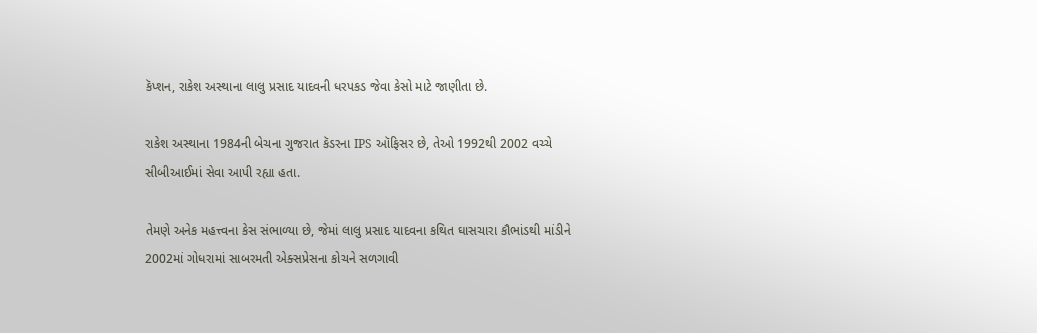કૅપ્શન, રાકેશ અસ્થાના લાલુ પ્રસાદ યાદવની ધરપકડ જેવા કેસો માટે જાણીતા છે.

રાકેશ અસ્થાના 1984ની બેચના ગુજરાત કૅડરના IPS ઑફિસર છે, તેઓ 1992થી 2002 વચ્ચે સીબીઆઈમાં સેવા આપી રહ્યા હતા.

તેમણે અનેક મહત્ત્વના કેસ સંભાળ્યા છે, જેમાં લાલુ પ્રસાદ યાદવના કથિત ઘાસચારા કૌભાંડથી માંડીને 2002માં ગોધરામાં સાબરમતી એક્સપ્રેસના કોચને સળગાવી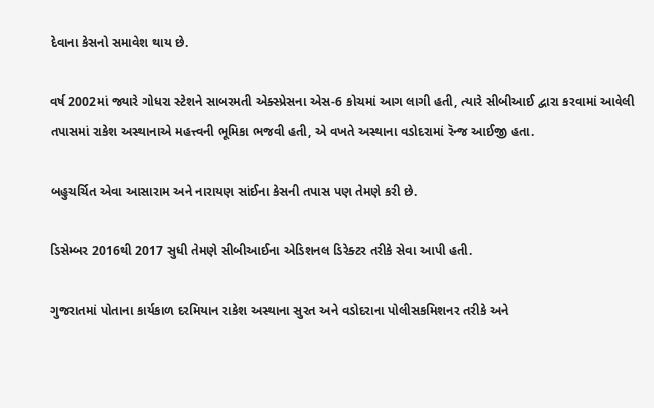દેવાના કેસનો સમાવેશ થાય છે.

વર્ષ 2002માં જ્યારે ગોધરા સ્ટેશને સાબરમતી એક્સ્પ્રેસના એસ-6 કોચમાં આગ લાગી હતી, ત્યારે સીબીઆઈ દ્વારા કરવામાં આવેલી તપાસમાં રાકેશ અસ્થાનાએ મહત્ત્વની ભૂમિકા ભજવી હતી, એ વખતે અસ્થાના વડોદરામાં રૅન્જ આઈજી હતા.

બહુચર્ચિત એવા આસારામ અને નારાયણ સાંઈના કેસની તપાસ પણ તેમણે કરી છે.

ડિસેમ્બર 2016થી 2017 સુધી તેમણે સીબીઆઈના એડિશનલ ડિરેક્ટર તરીકે સેવા આપી હતી.

ગુજરાતમાં પોતાના કાર્યકાળ દરમિયાન રાકેશ અસ્થાના સુરત અને વડોદરાના પોલીસકમિશનર તરીકે અને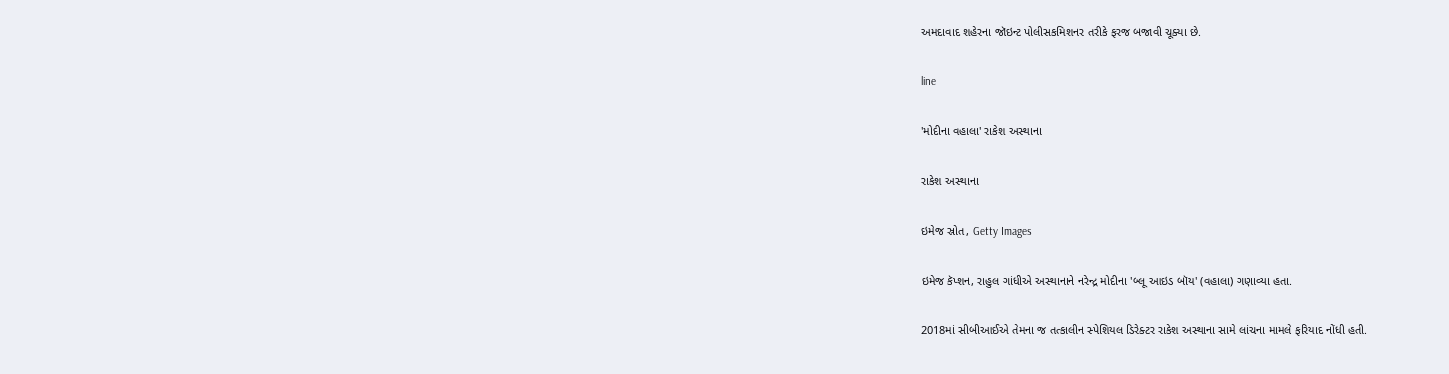અમદાવાદ શહેરના જૉઇન્ટ પોલીસકમિશનર તરીકે ફરજ બજાવી ચૂક્યા છે.

line

'મોદીના વહાલા' રાકેશ અસ્થાના

રાકેશ અસ્થાના

ઇમેજ સ્રોત, Getty Images

ઇમેજ કૅપ્શન, રાહુલ ગાંધીએ અસ્થાનાને નરેન્દ્ર મોદીના 'બ્લૂ આઇડ બૉય' (વહાલા) ગણાવ્યા હતા.

2018માં સીબીઆઈએ તેમના જ તત્કાલીન સ્પેશિયલ ડિરેક્ટર રાકેશ અસ્થાના સામે લાંચના મામલે ફરિયાદ નોંધી હતી.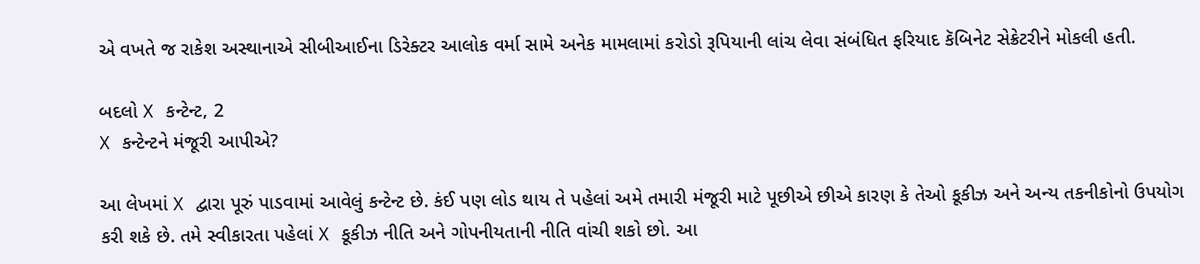એ વખતે જ રાકેશ અસ્થાનાએ સીબીઆઈના ડિરેક્ટર આલોક વર્મા સામે અનેક મામલામાં કરોડો રૂપિયાની લાંચ લેવા સંબંધિત ફરિયાદ કૅબિનેટ સેક્રેટરીને મોકલી હતી.

બદલો X કન્ટેન્ટ, 2
X કન્ટેન્ટને મંજૂરી આપીએ?

આ લેખમાં X દ્વારા પૂરું પાડવામાં આવેલું કન્ટેન્ટ છે. કંઈ પણ લોડ થાય તે પહેલાં અમે તમારી મંજૂરી માટે પૂછીએ છીએ કારણ કે તેઓ કૂકીઝ અને અન્ય તકનીકોનો ઉપયોગ કરી શકે છે. તમે સ્વીકારતા પહેલાં X કૂકીઝ નીતિ અને ગોપનીયતાની નીતિ વાંચી શકો છો. આ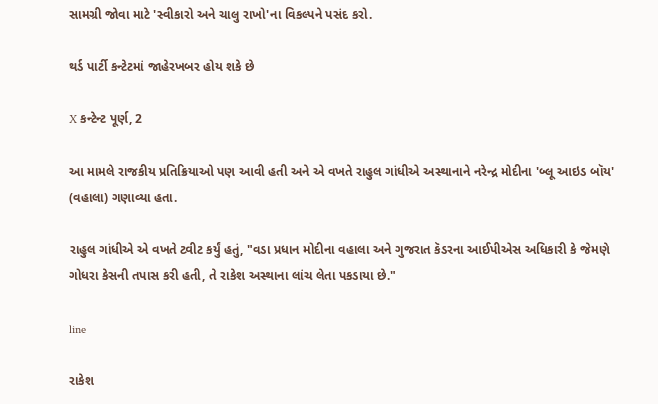સામગ્રી જોવા માટે 'સ્વીકારો અને ચાલુ રાખો'ના વિકલ્પને પસંદ કરો.

થર્ડ પાર્ટી કન્ટેટમાં જાહેરખબર હોય શકે છે

X કન્ટેન્ટ પૂર્ણ, 2

આ મામલે રાજકીય પ્રતિક્રિયાઓ પણ આવી હતી અને એ વખતે રાહુલ ગાંધીએ અસ્થાનાને નરેન્દ્ર મોદીના 'બ્લૂ આઇડ બૉય' (વહાલા) ગણાવ્યા હતા.

રાહુલ ગાંધીએ એ વખતે ટ્વીટ કર્યું હતું, "વડા પ્રધાન મોદીના વહાલા અને ગુજરાત કૅડરના આઈપીએસ અધિકારી કે જેમણે ગોધરા કેસની તપાસ કરી હતી, તે રાકેશ અસ્થાના લાંચ લેતા પકડાયા છે."

line

રાકેશ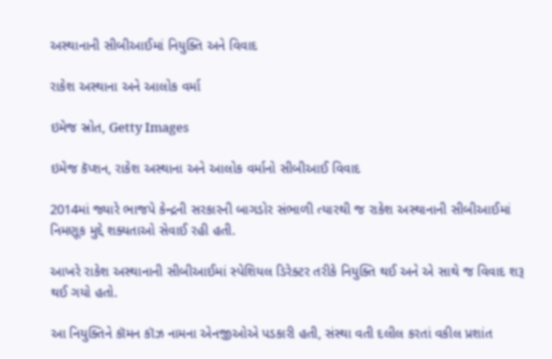અસ્થાનાની સીબીઆઈમાં નિયુક્તિ અને વિવાદ

રાકેશ અસ્થાના અને આલોક વર્મા

ઇમેજ સ્રોત, Getty Images

ઇમેજ કૅપ્શન, રાકેશ અસ્થાના અને આલોક વર્માનો સીબીઆઈ વિવાદ

2014માં જ્યારે ભાજપે કેન્દ્રની સરકારની બાગડોર સંભાળી ત્યારથી જ રાકેશ અસ્થાનાની સીબીઆઈમાં નિમણૂક મુદ્દે શક્યતાઓ સેવાઈ રહી હતી.

આખરે રાકેશ અસ્થાનાની સીબીઆઈમાં સ્પેશિયલ ડિરેક્ટર તરીકે નિયુક્તિ થઈ અને એ સાથે જ વિવાદ શરૂ થઈ ગયો હતો.

આ નિયુક્તિને કૉમન કૉઝ નામના એનજીઓએ પડકારી હતી, સંસ્થા વતી દલીલ કરતાં વકીલ પ્રશાંત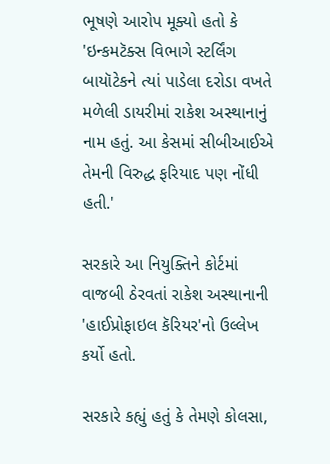ભૂષણે આરોપ મૂક્યો હતો કે 'ઇન્કમટૅક્સ વિભાગે સ્ટર્લિંગ બાયૉટેકને ત્યાં પાડેલા દરોડા વખતે મળેલી ડાયરીમાં રાકેશ અસ્થાનાનું નામ હતું. આ કેસમાં સીબીઆઈએ તેમની વિરુદ્ધ ફરિયાદ પણ નોંધી હતી.'

સરકારે આ નિયુક્તિને કોર્ટમાં વાજબી ઠેરવતાં રાકેશ અસ્થાનાની 'હાઈપ્રોફાઇલ કૅરિયર'નો ઉલ્લેખ કર્યો હતો.

સરકારે કહ્યું હતું કે તેમણે કોલસા,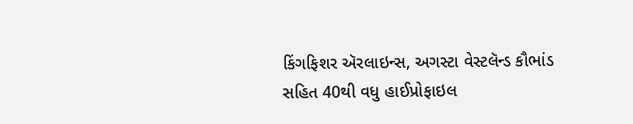કિંગફિશર ઍરલાઇન્સ, અગસ્ટા વેસ્ટલૅન્ડ કૌભાંડ સહિત 40થી વધુ હાઈપ્રોફાઇલ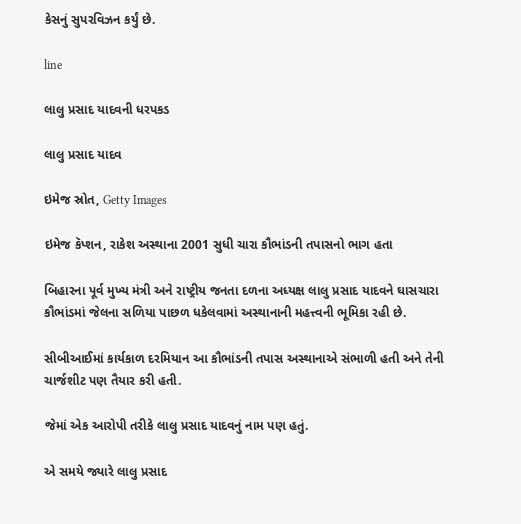કેસનું સુપરવિઝન કર્યું છે.

line

લાલુ પ્રસાદ યાદવની ધરપકડ

લાલુ પ્રસાદ યાદવ

ઇમેજ સ્રોત, Getty Images

ઇમેજ કૅપ્શન, રાકેશ અસ્થાના 2001 સુધી ચારા કૌભાંડની તપાસનો ભાગ હતા

બિહારના પૂર્વ મુખ્ય મંત્રી અને રાષ્ટ્રીય જનતા દળના અધ્યક્ષ લાલુ પ્રસાદ યાદવને ઘાસચારા કૌભાંડમાં જેલના સળિયા પાછળ ધકેલવામાં અસ્થાનાની મહત્ત્વની ભૂમિકા રહી છે.

સીબીઆઈમાં કાર્યકાળ દરમિયાન આ કૌભાંડની તપાસ અસ્થાનાએ સંભાળી હતી અને તેની ચાર્જશીટ પણ તૈયાર કરી હતી.

જેમાં એક આરોપી તરીકે લાલુ પ્રસાદ યાદવનું નામ પણ હતું.

એ સમયે જ્યારે લાલુ પ્રસાદ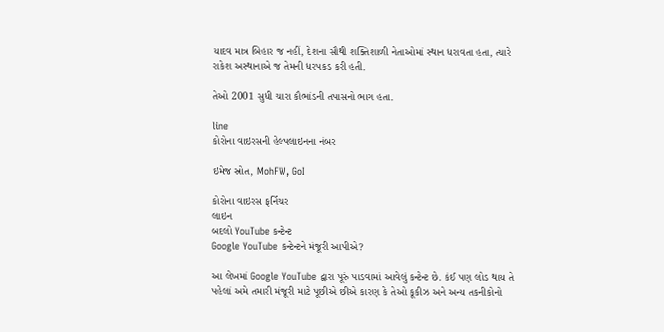યાદવ માત્ર બિહાર જ નહીં, દેશના સૌથી શક્તિશાળી નેતાઓમાં સ્થાન ધરાવતા હતા, ત્યારે રાકેશ અસ્થાનાએ જ તેમની ધરપકડ કરી હતી.

તેઓ 2001 સુધી ચારા કૌભાંડની તપાસનો ભાગ હતા.

line
કોરોના વાઇરસની હેલ્પલાઇનના નંબર

ઇમેજ સ્રોત, MohFW, GoI

કોરોના વાઇરસ ફર્નિચર
લાઇન
બદલો YouTube કન્ટેન્ટ
Google YouTube કન્ટેન્ટને મંજૂરી આપીએ?

આ લેખમાં Google YouTube દ્વારા પૂરું પાડવામાં આવેલું કન્ટેન્ટ છે. કંઈ પણ લોડ થાય તે પહેલાં અમે તમારી મંજૂરી માટે પૂછીએ છીએ કારણ કે તેઓ કૂકીઝ અને અન્ય તકનીકોનો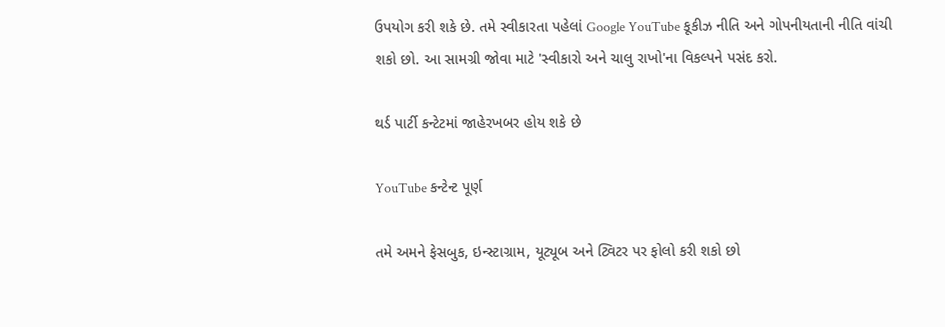ઉપયોગ કરી શકે છે. તમે સ્વીકારતા પહેલાં Google YouTube કૂકીઝ નીતિ અને ગોપનીયતાની નીતિ વાંચી શકો છો. આ સામગ્રી જોવા માટે 'સ્વીકારો અને ચાલુ રાખો'ના વિકલ્પને પસંદ કરો.

થર્ડ પાર્ટી કન્ટેટમાં જાહેરખબર હોય શકે છે

YouTube કન્ટેન્ટ પૂર્ણ

તમે અમને ફેસબુક, ઇન્સ્ટાગ્રામ, યૂટ્યૂબ અને ટ્વિટર પર ફોલો કરી શકો છો